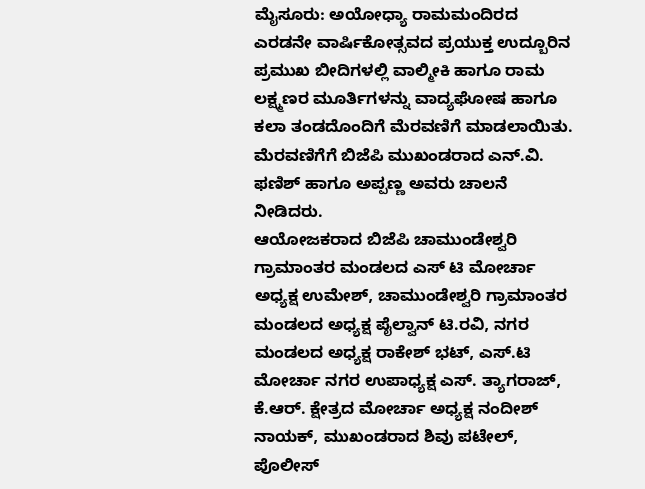ಮೈಸೂರು: ಅಯೋಧ್ಯಾ ರಾಮಮಂದಿರದ ಎರಡನೇ ವಾರ್ಷಿಕೋತ್ಸವದ ಪ್ರಯುಕ್ತ ಉದ್ಬೂರಿನ ಪ್ರಮುಖ ಬೀದಿಗಳಲ್ಲಿ ವಾಲ್ಮೀಕಿ ಹಾಗೂ ರಾಮ ಲಕ್ಷ್ಮಣರ ಮೂರ್ತಿಗಳನ್ನು ವಾದ್ಯಘೋಷ ಹಾಗೂ ಕಲಾ ತಂಡದೊಂದಿಗೆ ಮೆರವಣಿಗೆ ಮಾಡಲಾಯಿತು.
ಮೆರವಣಿಗೆಗೆ ಬಿಜೆಪಿ ಮುಖಂಡರಾದ ಎನ್.ವಿ. ಫಣಿಶ್ ಹಾಗೂ ಅಪ್ಪಣ್ಣ ಅವರು ಚಾಲನೆ ನೀಡಿದರು.
ಆಯೋಜಕರಾದ ಬಿಜೆಪಿ ಚಾಮುಂಡೇಶ್ವರಿ ಗ್ರಾಮಾಂತರ ಮಂಡಲದ ಎಸ್ ಟಿ ಮೋರ್ಚಾ ಅಧ್ಯಕ್ಷ ಉಮೇಶ್, ಚಾಮುಂಡೇಶ್ವರಿ ಗ್ರಾಮಾಂತರ ಮಂಡಲದ ಅಧ್ಯಕ್ಷ ಪೈಲ್ವಾನ್ ಟಿ.ರವಿ, ನಗರ ಮಂಡಲದ ಅಧ್ಯಕ್ಷ ರಾಕೇಶ್ ಭಟ್, ಎಸ್.ಟಿ ಮೋರ್ಚಾ ನಗರ ಉಪಾಧ್ಯಕ್ಷ ಎಸ್. ತ್ಯಾಗರಾಜ್, ಕೆ.ಆರ್. ಕ್ಷೇತ್ರದ ಮೋರ್ಚಾ ಅಧ್ಯಕ್ಷ ನಂದೀಶ್ ನಾಯಕ್, ಮುಖಂಡರಾದ ಶಿವು ಪಟೇಲ್, ಪೊಲೀಸ್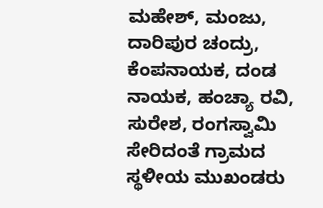ಮಹೇಶ್, ಮಂಜು, ದಾರಿಪುರ ಚಂದ್ರು, ಕೆಂಪನಾಯಕ, ದಂಡ ನಾಯಕ, ಹಂಚ್ಯಾ ರವಿ, ಸುರೇಶ, ರಂಗಸ್ವಾಮಿ ಸೇರಿದಂತೆ ಗ್ರಾಮದ ಸ್ಥಳೀಯ ಮುಖಂಡರು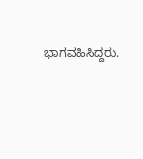ಭಾಗವಹಿಸಿದ್ದರು.